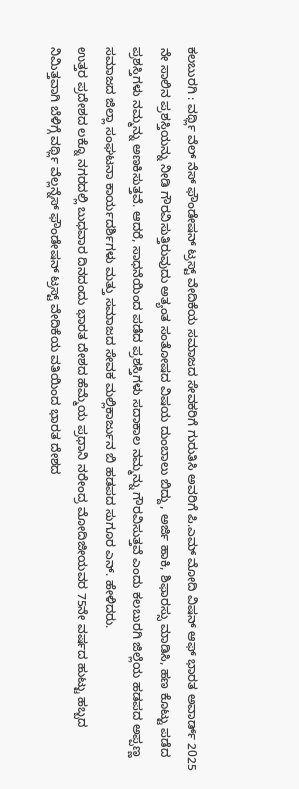ಕಲಬುರಗಿ : ವರ್ಥ್ಲಿ ವೆಲ್ ನೆಸ್ ಫೌಂಡೇಷನ್ ಟ್ರಸ್ಟ್ ವೇದಿಕೆಯ ಸಮಾಜದ ಸೇವಕರಿಗೆ ಗುರುತಿಸಿ ಅವರಿಗೆ ಪಿ.ಎಮ್ ಮೋದಿ ವಿಷನ್ ಆಫ್ ಭಾರತ ಅವಾರ್ಡ್ 2025 ನೇ ಸಾಲಿನ ಪ್ರಶಸ್ತಿಯನ್ನು ನೀಡಿ ಗೌರವಿಸುತ್ತಿರುವುದು ಅತ್ಯಂತ ಸಂತೋಷದ ವಿಷಯ ದುಂಬಾಲು ಬಿದ್ದು, ಅರ್ಜಿ ಹಾಕಿ, ಶಿಫಾರಸ್ಸು ಮಾಡಿಸಿ, ಹಣ ಕೊಟ್ಟು ಪಡೆದ ಪ್ರಶಸ್ತಿಗಳು ನಮ್ಮನ್ನು ಅಣಕಿಸುತ್ತವೆ. ಆದರೆ, ಸಾಧನೆಯಿಂದ ಪಡೆದ ಪ್ರಶಸ್ತಿಗಳು ಸದಾಕಾಲ ನಮ್ಮನ್ನು ಗೌರವಿಸುತ್ತವೆ ಎಂದು ಕಲಬುರಗಿ ಜಿಲ್ಲೆಯ ಹಡಪದ ಅಪ್ಪಣ್ಣ ಸಮಾಜದ ಜಿಲ್ಲಾ ಸಂಘಟನಾ ಕಾರ್ಯದರ್ಶಿಗಳು ಮತ್ತು ಸಮಾಜದ ಸೇವಕ ಮಲ್ಲಿಕಾರ್ಜುನ ಬಿ ಹಡಪದ ಸುಗೂರ ಎನ್. ಹೇಳಿದರು.
ಉತ್ತರ ಪ್ರದೇಶದ ಲಕ್ನೊ ನಗರದಲ್ಲಿ ಬುಧವಾರ ದಿನದಂದು ಭಾರತ ದೇಶದ ಹೆಮ್ಮೆಯ ಪ್ರಧಾನಿ ನರೇಂದ್ರ ಮೋದಿಜೀಯವರ 75ನೇ ವರ್ಷದ ಹುಟ್ಟು ಹಬ್ಬದ ನಿಮಿತ್ತವಾಗಿ ಬೆಳಿಗ್ಗೆ ವರ್ಥ್ಲಿ ವೆಲ್ಲನ್ನೆಸ್ ಫೌಂಡೇಷನ್ ಟ್ರಸ್ಟ್ ವೇದಿಕೆಯ ವತಿಯಿಂದ ಭಾರತ ದೇಶದ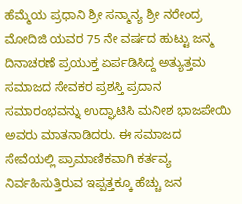ಹೆಮ್ಮೆಯ ಪ್ರಧಾನಿ ಶ್ರೀ ಸನ್ಮಾನ್ಯ ಶ್ರೀ ನರೇಂದ್ರ ಮೋದಿಜಿ ಯವರ 75 ನೇ ವರ್ಷದ ಹುಟ್ಟು ಜನ್ಮ ದಿನಾಚರಣೆ ಪ್ರಯುಕ್ತ ಏರ್ಪಡಿಸಿದ್ದ ಅತ್ಯುತ್ತಮ ಸಮಾಜದ ಸೇವಕರ ಪ್ರಶಸ್ತಿ ಪ್ರದಾನ ಸಮಾರಂಭವನ್ನು ಉದ್ಘಾಟಿಸಿ ಮನೀಶ ಭಾಜಪೇಯಿ ಅವರು ಮಾತನಾಡಿದರು. ಈ ಸಮಾಜದ ಸೇವೆಯಲ್ಲಿ ಪ್ರಾಮಾಣಿಕವಾಗಿ ಕರ್ತವ್ಯ ನಿರ್ವಹಿಸುತ್ತಿರುವ ಇಪ್ಪತ್ತಕ್ಕೂ ಹೆಚ್ಚು ಜನ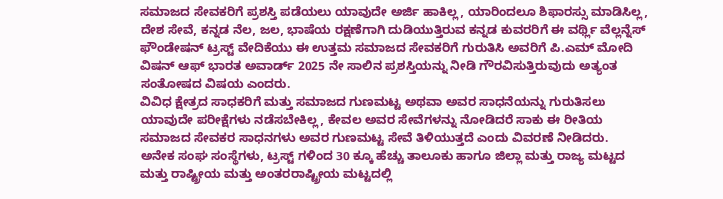ಸಮಾಜದ ಸೇವಕರಿಗೆ ಪ್ರಶಸ್ತಿ ಪಡೆಯಲು ಯಾವುದೇ ಅರ್ಜಿ ಹಾಕಿಲ್ಲ, ಯಾರಿಂದಲೂ ಶಿಫಾರಸ್ಸು ಮಾಡಿಸಿಲ್ಲ, ದೇಶ ಸೇವೆ, ಕನ್ನಡ ನೆಲ, ಜಲ, ಭಾಷೆಯ ರಕ್ಷಣೆಗಾಗಿ ದುಡಿಯುತ್ತಿರುವ ಕನ್ನಡ ಕುವರರಿಗೆ ಈ ವರ್ಥ್ಲಿ ವೆಲ್ಲನ್ನೆಸ್ ಫೌಂಡೇಷನ್ ಟ್ರಸ್ಟ್ ವೇದಿಕೆಯು ಈ ಉತ್ತಮ ಸಮಾಜದ ಸೇವಕರಿಗೆ ಗುರುತಿಸಿ ಅವರಿಗೆ ಪಿ.ಎಮ್ ಮೋದಿ ವಿಷನ್ ಆಫ್ ಭಾರತ ಅವಾರ್ಡ್ 2025 ನೇ ಸಾಲಿನ ಪ್ರಶಸ್ತಿಯನ್ನು ನೀಡಿ ಗೌರವಿಸುತ್ತಿರುವುದು ಅತ್ಯಂತ ಸಂತೋಷದ ವಿಷಯ ಎಂದರು.
ವಿವಿಧ ಕ್ಷೇತ್ರದ ಸಾಧಕರಿಗೆ ಮತ್ತು ಸಮಾಜದ ಗುಣಮಟ್ಟ ಅಥವಾ ಅವರ ಸಾಧನೆಯನ್ನು ಗುರುತಿಸಲು ಯಾವುದೇ ಪರೀಕ್ಷೆಗಳು ನಡೆಸಬೇಕಿಲ್ಲ, ಕೇವಲ ಅವರ ಸೇವೆಗಳನ್ನು ನೋಡಿದರೆ ಸಾಕು ಈ ರೀತಿಯ ಸಮಾಜದ ಸೇವಕರ ಸಾಧನಗಳು ಅವರ ಗುಣಮಟ್ಟ ಸೇವೆ ತಿಳಿಯುತ್ತದೆ ಎಂದು ವಿವರಣೆ ನೀಡಿದರು.
ಅನೇಕ ಸಂಘ ಸಂಸ್ಥೆಗಳು, ಟ್ರಸ್ಟ್ ಗಳಿಂದ 30 ಕ್ಕೂ ಹೆಚ್ಚು ತಾಲೂಕು ಹಾಗೂ ಜಿಲ್ಲಾ ಮತ್ತು ರಾಜ್ಯ ಮಟ್ಟದ ಮತ್ತು ರಾಷ್ಟ್ರೀಯ ಮತ್ತು ಅಂತರರಾಷ್ಟ್ರೀಯ ಮಟ್ಟದಲ್ಲಿ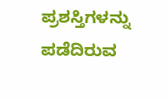ಪ್ರಶಸ್ತಿಗಳನ್ನು ಪಡೆದಿರುವ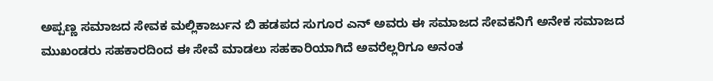ಅಪ್ಪಣ್ಣ ಸಮಾಜದ ಸೇವಕ ಮಲ್ಲಿಕಾರ್ಜುನ ಬಿ ಹಡಪದ ಸುಗೂರ ಎನ್ ಅವರು ಈ ಸಮಾಜದ ಸೇವಕನಿಗೆ ಅನೇಕ ಸಮಾಜದ ಮುಖಂಡರು ಸಹಕಾರದಿಂದ ಈ ಸೇವೆ ಮಾಡಲು ಸಹಕಾರಿಯಾಗಿದೆ ಅವರೆಲ್ಲರಿಗೂ ಅನಂತ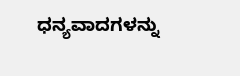ಧನ್ಯವಾದಗಳನ್ನು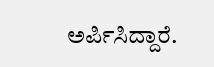ಅರ್ಪಿಸಿದ್ದಾರೆ.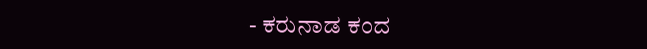- ಕರುನಾಡ ಕಂದ